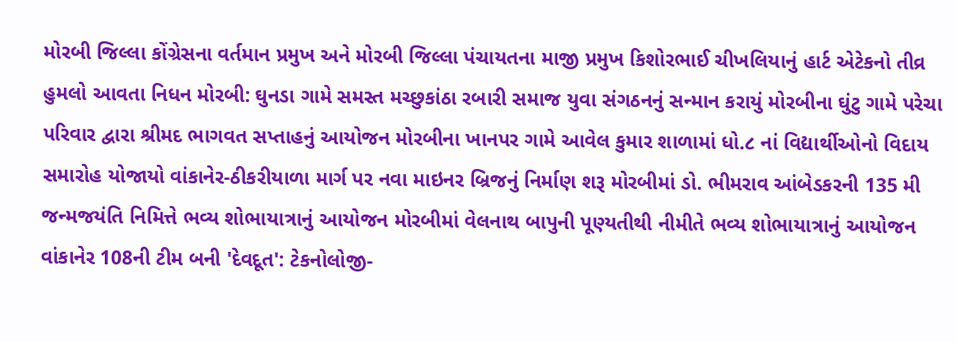મોરબી જિલ્લા કોંગ્રેસના વર્તમાન પ્રમુખ અને મોરબી જિલ્લા પંચાયતના માજી પ્રમુખ કિશોરભાઈ ચીખલિયાનું હાર્ટ એટેકનો તીવ્ર હુમલો આવતા નિધન મોરબી: ઘુનડા ગામે સમસ્ત મચ્છુકાંઠા રબારી સમાજ યુવા સંગઠનનું સન્માન કરાયું મોરબીના ઘુંટુ ગામે પરેચા પરિવાર દ્વારા શ્રીમદ ભાગવત સપ્તાહનું આયોજન મોરબીના ખાનપર ગામે આવેલ કુમાર શાળામાં ધો.૮ નાં વિદ્યાર્થીઓનો વિદાય સમારોહ યોજાયો વાંકાનેર-ઠીકરીયાળા માર્ગ પર નવા માઇનર બ્રિજનું નિર્માણ શરૂ મોરબીમાં ડો. ભીમરાવ આંબેડકરની 135 મી જન્મજયંતિ નિમિત્તે ભવ્ય શોભાયાત્રાનું આયોજન મોરબીમાં વેલનાથ બાપુની પૂણ્યતીથી નીમીતે ભવ્ય શોભાયાત્રાનું આયોજન વાંકાનેર 108ની ટીમ બની 'દેવદૂત': ટેકનોલોજી-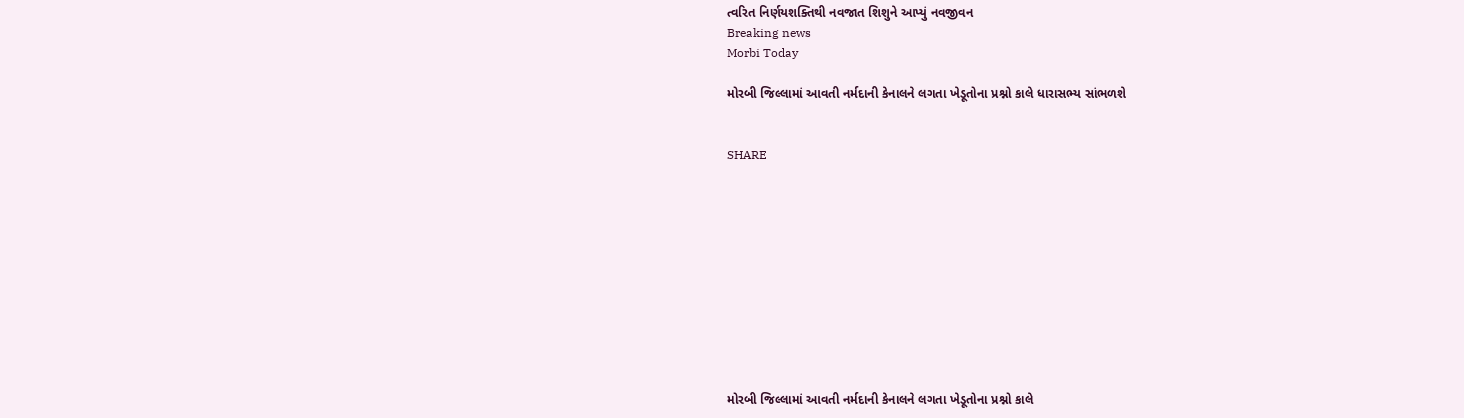ત્વરિત નિર્ણયશક્તિથી નવજાત શિશુને આપ્યું નવજીવન
Breaking news
Morbi Today

મોરબી જિલ્લામાં આવતી નર્મદાની કેનાલને લગતા ખેડૂતોના પ્રશ્નો કાલે ધારાસભ્ય સાંભળશે


SHARE











મોરબી જિલ્લામાં આવતી નર્મદાની કેનાલને લગતા ખેડૂતોના પ્રશ્નો કાલે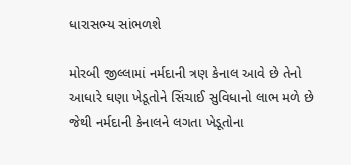ધારાસભ્ય સાંભળશે

મોરબી જીલ્લામાં નર્મદાની ત્રણ કેનાલ આવે છે તેનો આધારે ઘણા ખેડૂતોને સિંચાઈ સુવિધાનો લાભ મળે છે જેથી નર્મદાની કેનાલને લગતા ખેડૂતોના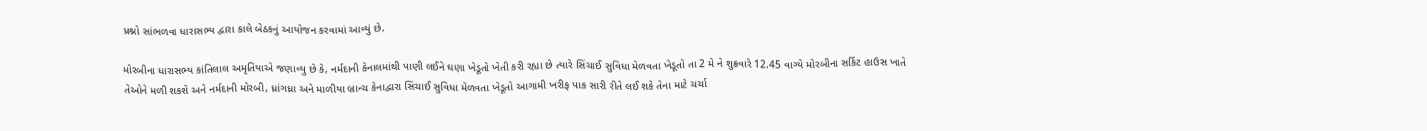પ્રશ્નો સાંભળવા ધારાસભ્ય દ્વારા કાલે બેઠકનું આયોજન કરવામાં આવ્યું છે.

મોરબીના ધારાસભ્ય કાંતિલાલ અમૃતિયાએ જણાવ્યુ છે કે, નર્મદાની કેનાલમાંથી પાણી લઈને ઘણા ખેડૂતો ખેતી કરી રહ્યા છે ત્યારે સિંચાઈ સુવિધા મેળવતા ખેડૂતો તા 2 મે ને શુક્રવારે 12.45 વાગ્યે મોરબીના સર્કિટ હાઉસ ખાતે તેઓને મળી શકશે અને નર્મદાની મોરબી, ધ્રાંગધ્રા અને માળીયા બ્રાન્ચ કેનાદ્વારા સિંચાઈ સુવિધા મેળવતા ખેડૂતો આગામી ખરીફ પાક સારી રીતે લઈ શકે તેના માટે ચર્ચા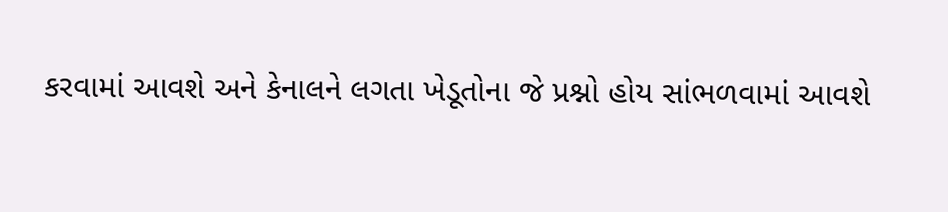કરવામાં આવશે અને કેનાલને લગતા ખેડૂતોના જે પ્રશ્નો હોય સાંભળવામાં આવશે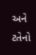અને ટતેનો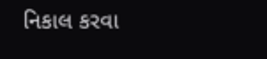નિકાલ કરવા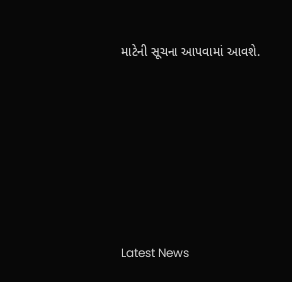માટેની સૂચના આપવામાં આવશે.






Latest News